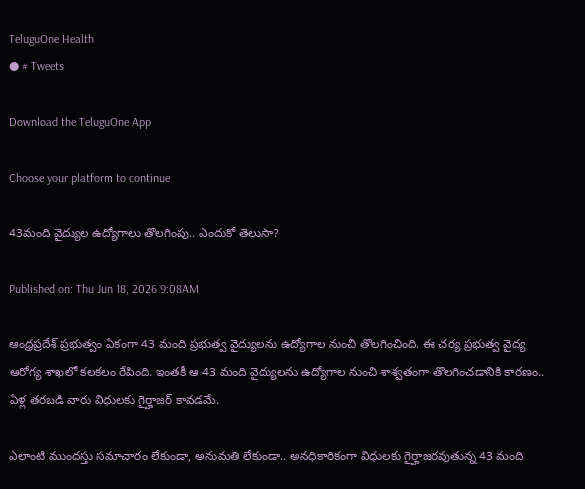TeluguOne Health
● # Tweets

Download the TeluguOne App

Choose your platform to continue

43మంది వైద్యుల ఉద్యోగాలు తొలగింపు.. ఎందుకో తెలుసా?

Published on: Thu Jun 18, 2026 9:08AM

ఆంధ్రప్రదేశ్ ప్రభుత్వం ఏకంగా 43 మంది ప్రభుత్వ వైద్యులను ఉద్యోగాల నుంచి తొలగించింది. ఈ చర్య ప్రభుత్వ వైద్య ఆరోగ్య శాఖలో కలకలం రేపింది. ఇంతకీ ఆ 43 మంది వైద్యులను ఉద్యోగాల నుంచి శాశ్వతంగా తొలగించడానికి కారణం.. ఏళ్ల తరబడి వారు విధులకు గైర్హాజర్ కావడమే.

ఎలాంటి ముందస్తు సమాచారం లేకుండా, అనుమతి లేకుండా.. అనధికారికంగా విధులకు గైర్హాజరవుతున్న 43 మంది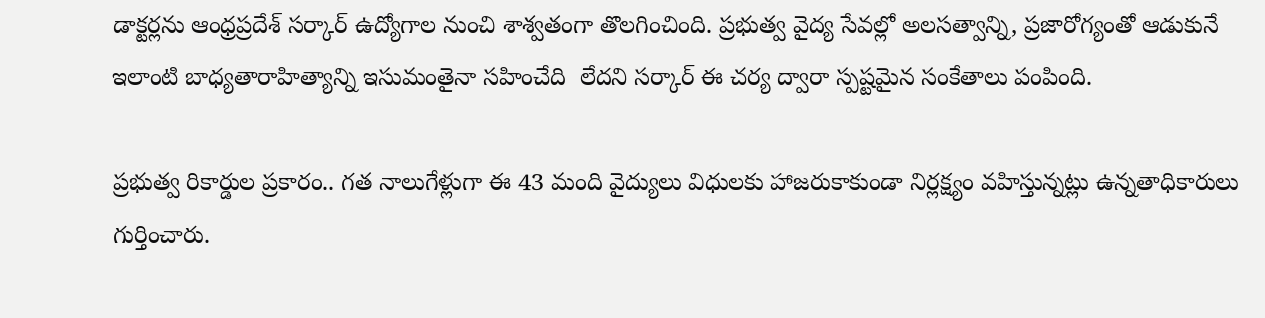డాక్టర్లను ఆంధ్రప్రదేశ్ సర్కార్ ఉద్యోగాల నుంచి శాశ్వతంగా తొలగించింది. ప్రభుత్వ వైద్య సేవల్లో అలసత్వాన్ని, ప్రజారోగ్యంతో ఆడుకునే ఇలాంటి బాధ్యతారాహిత్యాన్ని ఇసుమంతైనా సహించేది  లేదని సర్కార్ ఈ చర్య ద్వారా స్పష్టమైన సంకేతాలు పంపింది.

ప్రభుత్వ రికార్డుల ప్రకారం.. గత నాలుగేళ్లుగా ఈ 43 మంది వైద్యులు విధులకు హాజరుకాకుండా నిర్లక్ష్యం వహిస్తున్నట్లు ఉన్నతాధికారులు గుర్తించారు.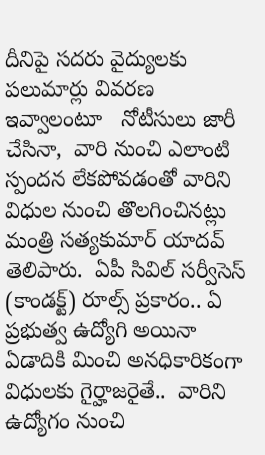దీనిపై సదరు వైద్యులకు పలుమార్లు వివరణ ఇవ్వాలంటూ   నోటీసులు జారీ చేసినా,  వారి నుంచి ఎలాంటి స్పందన లేకపోవడంతో వారిని విధుల నుంచి తొలగించినట్లు మంత్రి సత్యకుమార్ యాదవ్ తెలిపారు.  ఏపీ సివిల్ సర్వీసెస్ (కాండక్ట్) రూల్స్ ప్రకారం.. ఏ ప్రభుత్వ ఉద్యోగి అయినా ఏడాదికి మించి అనధికారికంగా విధులకు గైర్హాజరైతే..  వారిని ఉద్యోగం నుంచి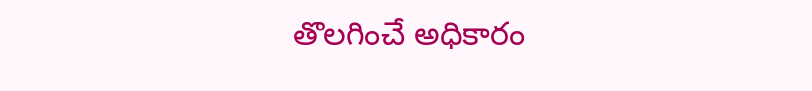తొలగించే అధికారం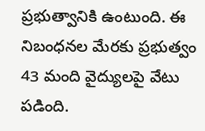ప్రభుత్వానికి ఉంటుంది. ఈ  నిబంధనల మేరకు ప్రభుత్వం 43 మంది వైద్యులపై వేటు పడింది.